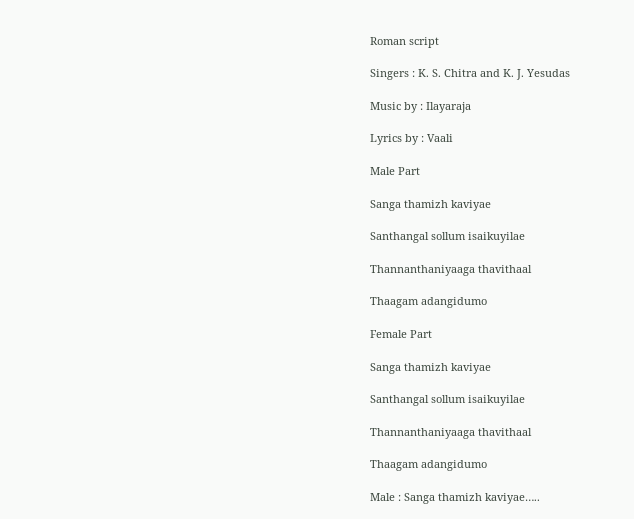Roman script

Singers : K. S. Chitra and K. J. Yesudas

Music by : Ilayaraja

Lyrics by : Vaali

Male Part

Sanga thamizh kaviyae

Santhangal sollum isaikuyilae

Thannanthaniyaaga thavithaal

Thaagam adangidumo

Female Part

Sanga thamizh kaviyae

Santhangal sollum isaikuyilae

Thannanthaniyaaga thavithaal

Thaagam adangidumo

Male : Sanga thamizh kaviyae…..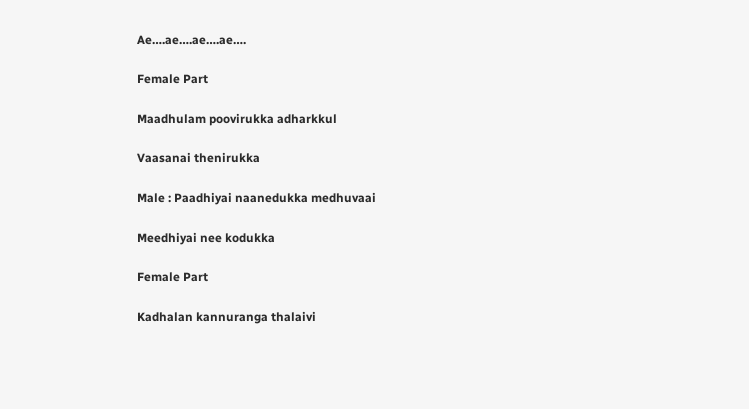Ae….ae….ae….ae….

Female Part

Maadhulam poovirukka adharkkul

Vaasanai thenirukka

Male : Paadhiyai naanedukka medhuvaai

Meedhiyai nee kodukka

Female Part

Kadhalan kannuranga thalaivi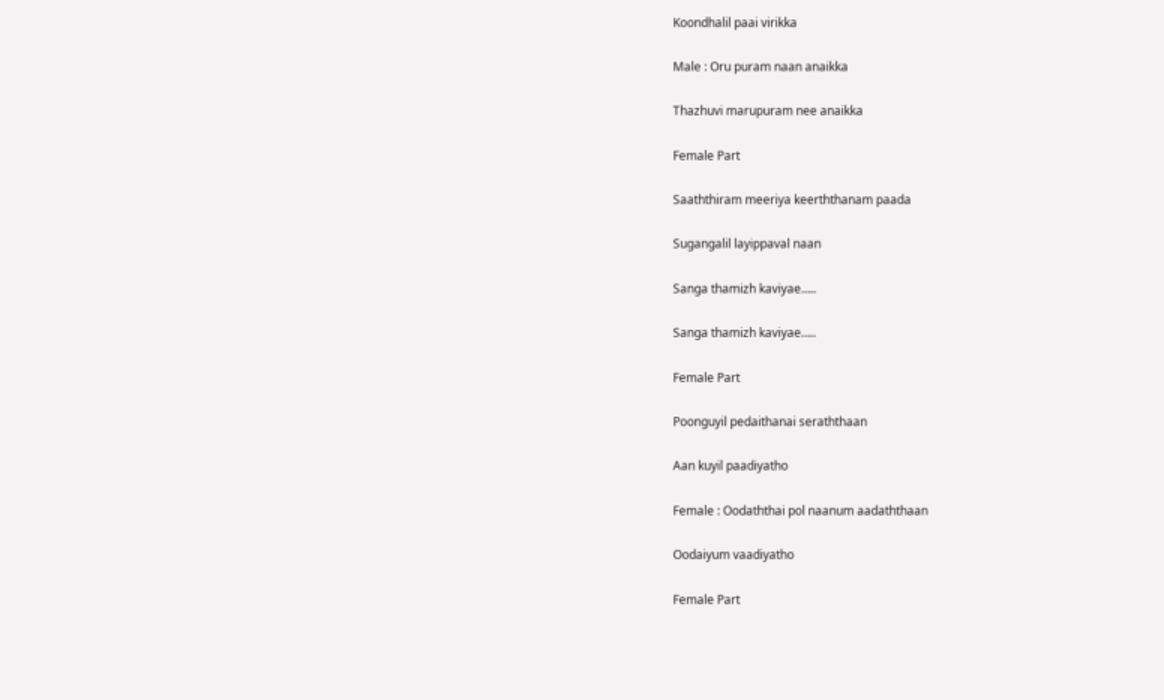Koondhalil paai virikka

Male : Oru puram naan anaikka

Thazhuvi marupuram nee anaikka

Female Part

Saaththiram meeriya keerththanam paada

Sugangalil layippaval naan

Sanga thamizh kaviyae…..

Sanga thamizh kaviyae…..

Female Part

Poonguyil pedaithanai seraththaan

Aan kuyil paadiyatho

Female : Oodaththai pol naanum aadaththaan

Oodaiyum vaadiyatho

Female Part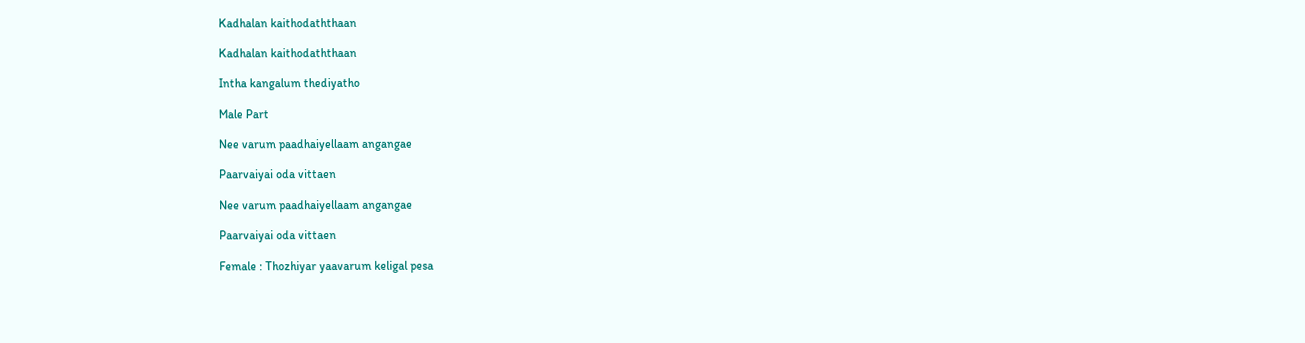Kadhalan kaithodaththaan

Kadhalan kaithodaththaan

Intha kangalum thediyatho

Male Part

Nee varum paadhaiyellaam angangae

Paarvaiyai oda vittaen

Nee varum paadhaiyellaam angangae

Paarvaiyai oda vittaen

Female : Thozhiyar yaavarum keligal pesa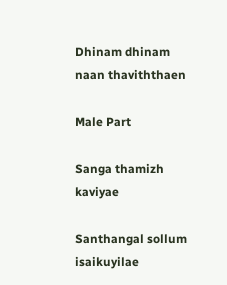Dhinam dhinam naan thaviththaen

Male Part

Sanga thamizh kaviyae

Santhangal sollum isaikuyilae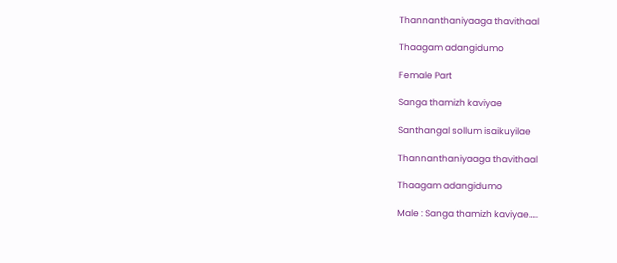Thannanthaniyaaga thavithaal

Thaagam adangidumo

Female Part

Sanga thamizh kaviyae

Santhangal sollum isaikuyilae

Thannanthaniyaaga thavithaal

Thaagam adangidumo

Male : Sanga thamizh kaviyae…..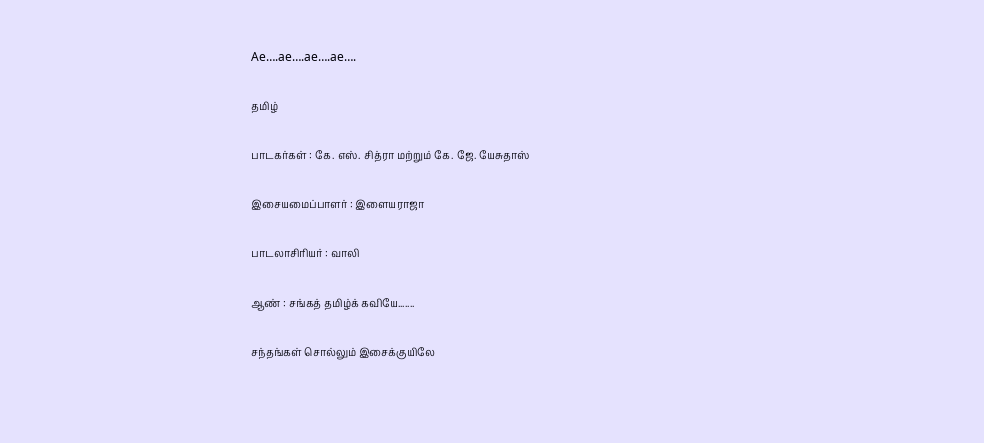Ae….ae….ae….ae….

தமிழ்

பாடகர்கள் : கே. எஸ். சித்ரா மற்றும் கே. ஜே. யேசுதாஸ்

இசையமைப்பாளர் : இளையராஜா

பாடலாசிரியர் : வாலி

ஆண் : சங்கத் தமிழ்க் கவியே.......

சந்தங்கள் சொல்லும் இசைக்குயிலே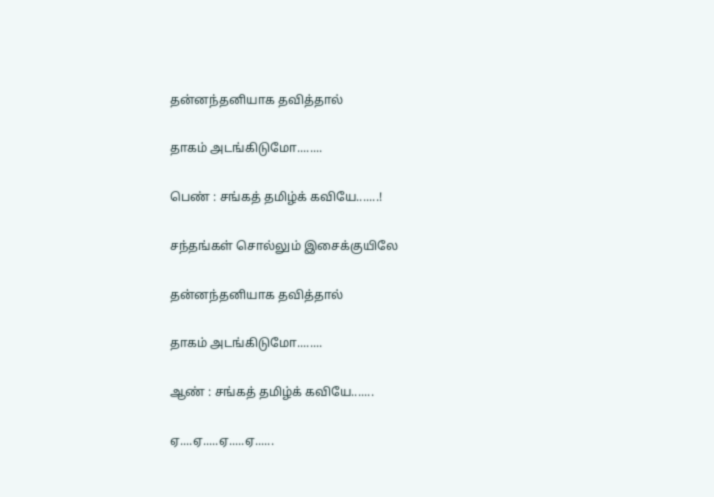தன்னந்தனியாக தவித்தால்

தாகம் அடங்கிடுமோ........

பெண் : சங்கத் தமிழ்க் கவியே.......!

சந்தங்கள் சொல்லும் இசைக்குயிலே

தன்னந்தனியாக தவித்தால்

தாகம் அடங்கிடுமோ........

ஆண் : சங்கத் தமிழ்க் கவியே.......

ஏ....ஏ.....ஏ.....ஏ......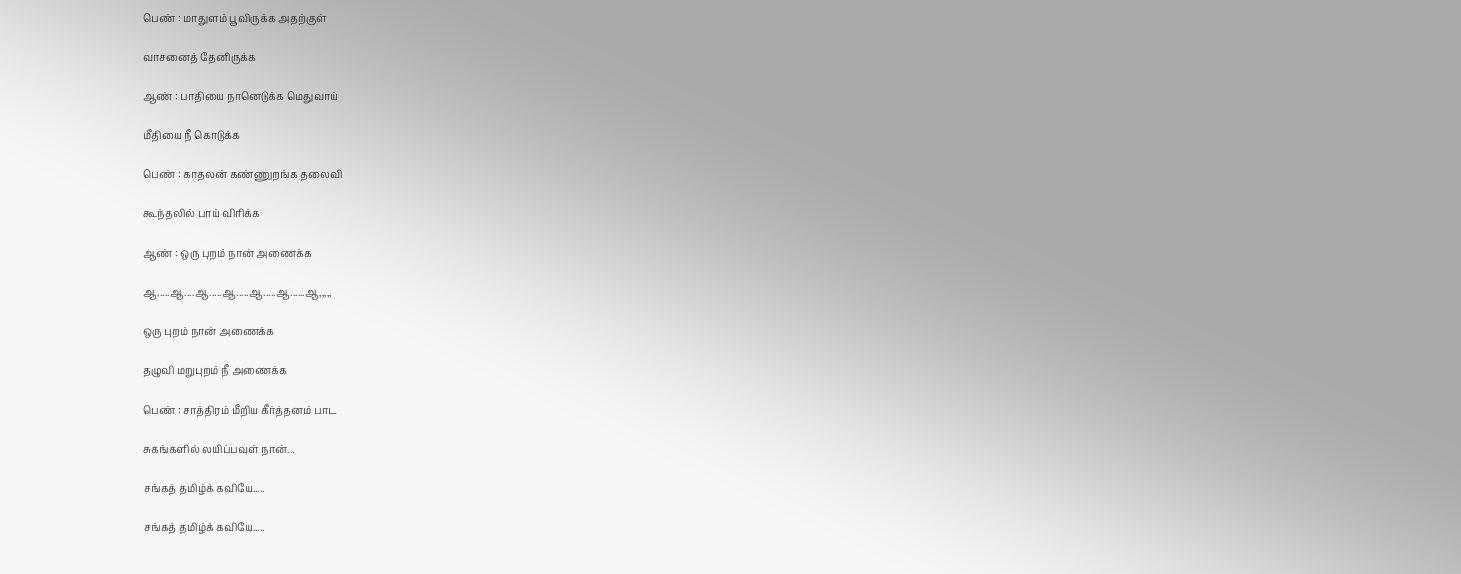பெண் : மாதுளம் பூவிருக்க அதற்குள்

வாசனைத் தேனிருக்க

ஆண் : பாதியை நானெடுக்க மெதுவாய்

மீதியை நீ கொடுக்க

பெண் : காதலன் கண்ணுறங்க தலைவி

கூந்தலில் பாய் விரிக்க

ஆண் : ஒரு புறம் நான் அணைக்க

ஆ.....ஆ....ஆ.....ஆ.....ஆ.....ஆ......ஆ,,,,,

ஒரு புறம் நான் அணைக்க

தழுவி மறுபுறம் நீ அணைக்க

பெண் : சாத்திரம் மீறிய கீர்த்தனம் பாட

சுகங்களில் லயிப்பவள் நான்...

சங்கத் தமிழ்க் கவியே.....

சங்கத் தமிழ்க் கவியே.....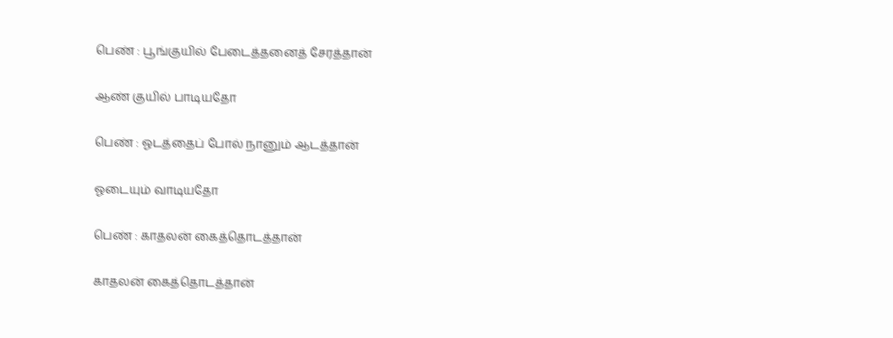பெண் : பூங்குயில் பேடைத்தனைத் சேரத்தான்

ஆண் குயில் பாடியதோ

பெண் : ஓடத்தைப் போல் நானும் ஆடத்தான்

ஓடையும் வாடியதோ

பெண் : காதலன் கைத்தொடத்தான்

காதலன் கைத்தொடத்தான்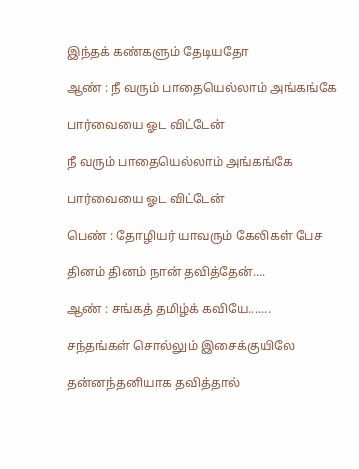இந்தக் கண்களும் தேடியதோ

ஆண் : நீ வரும் பாதையெல்லாம் அங்கங்கே

பார்வையை ஓட விட்டேன்

நீ வரும் பாதையெல்லாம் அங்கங்கே

பார்வையை ஓட விட்டேன்

பெண் : தோழியர் யாவரும் கேலிகள் பேச

தினம் தினம் நான் தவித்தேன்....

ஆண் : சங்கத் தமிழ்க் கவியே.......

சந்தங்கள் சொல்லும் இசைக்குயிலே

தன்னந்தனியாக தவித்தால்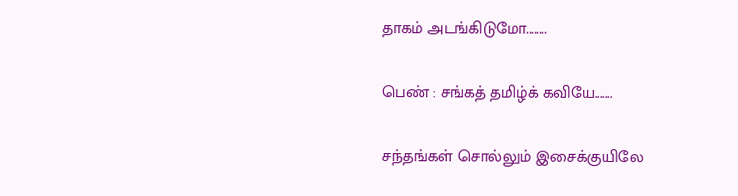தாகம் அடங்கிடுமோ........

பெண் : சங்கத் தமிழ்க் கவியே.......

சந்தங்கள் சொல்லும் இசைக்குயிலே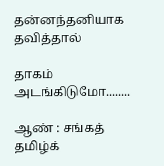தன்னந்தனியாக தவித்தால்

தாகம் அடங்கிடுமோ........

ஆண் : சங்கத் தமிழ்க்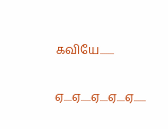கவியே.......

ஏ....ஏ.....ஏ....ஏ....ஏ......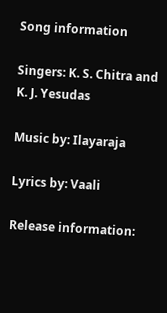Song information

Singers: K. S. Chitra and K. J. Yesudas

Music by: Ilayaraja

Lyrics by: Vaali

Release information: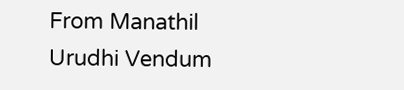From Manathil Urudhi Vendum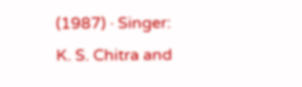(1987) · Singer: K. S. Chitra and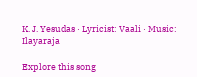K. J. Yesudas · Lyricist: Vaali · Music: Ilayaraja

Explore this song